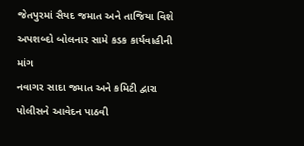જેતપુરમાં સૈયદ જમાત અને તાજિયા વિશે અપશબ્દો બોલનાર સામે કડક કાર્યવાહીની માંગ
નવાગર સાદા જમાત અને કમિટી દ્વારા પોલીસને આવેદન પાઠવી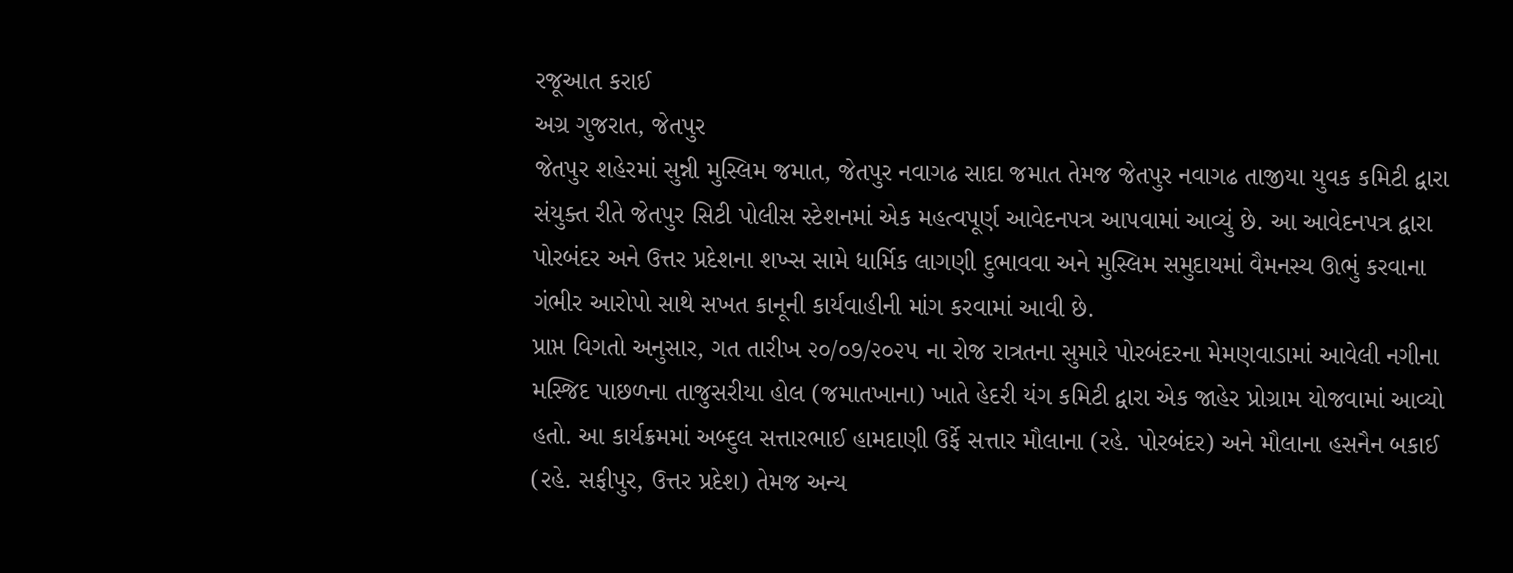રજૂઆત કરાઈ
અગ્ર ગુજરાત, જેતપુર
જેતપુર શહેરમાં સુન્ની મુસ્લિમ જમાત, જેતપુર નવાગઢ સાદા જમાત તેમજ જેતપુર નવાગઢ તાજીયા યુવક કમિટી દ્વારા સંયુક્ત રીતે જેતપુર સિટી પોલીસ સ્ટેશનમાં એક મહત્વપૂર્ણ આવેદનપત્ર આપવામાં આવ્યું છે. આ આવેદનપત્ર દ્વારા પોરબંદર અને ઉત્તર પ્રદેશના શખ્સ સામે ધાર્મિક લાગણી દુભાવવા અને મુસ્લિમ સમુદાયમાં વૈમનસ્ય ઊભું કરવાના ગંભીર આરોપો સાથે સખત કાનૂની કાર્યવાહીની માંગ કરવામાં આવી છે.
પ્રાપ્ત વિગતો અનુસાર, ગત તારીખ ૨૦/૦૭/૨૦૨૫ ના રોજ રાત્રતના સુમારે પોરબંદરના મેમણવાડામાં આવેલી નગીના મસ્જિદ પાછળના તાજુસરીયા હોલ (જમાતખાના) ખાતે હેદરી યંગ કમિટી દ્વારા એક જાહેર પ્રોગ્રામ યોજવામાં આવ્યો હતો. આ કાર્યક્રમમાં અબ્દુલ સત્તારભાઈ હામદાણી ઉર્ફે સત્તાર મૌલાના (રહે. પોરબંદર) અને મૌલાના હસનૈન બકાઈ (રહે. સફીપુર, ઉત્તર પ્રદેશ) તેમજ અન્ય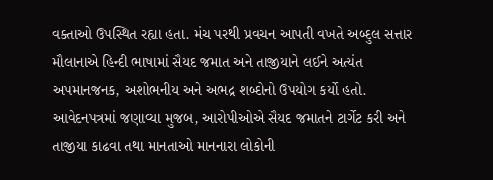વક્તાઓ ઉપસ્થિત રહ્યા હતા. મંચ પરથી પ્રવચન આપતી વખતે અબ્દુલ સત્તાર મૌલાનાએ હિન્દી ભાષામાં સૈયદ જમાત અને તાજીયાને લઈને અત્યંત અપમાનજનક, અશોભનીય અને અભદ્ર શબ્દોનો ઉપયોગ કર્યો હતો.
આવેદનપત્રમાં જણાવ્યા મુજબ, આરોપીઓએ સૈયદ જમાતને ટાર્ગેટ કરી અને તાજીયા કાઢવા તથા માનતાઓ માનનારા લોકોની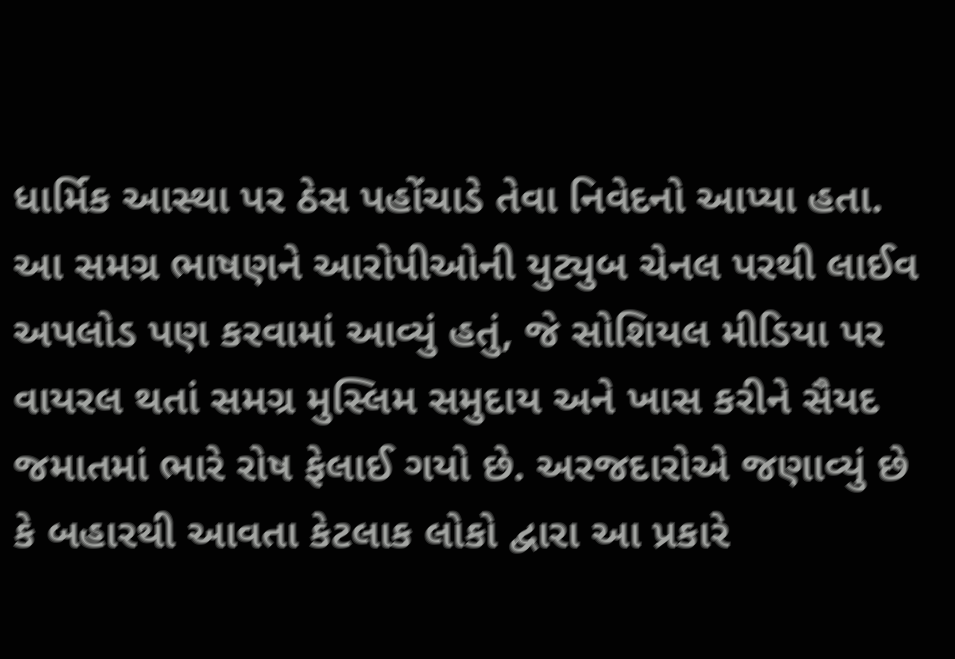ધાર્મિક આસ્થા પર ઠેસ પહોંચાડે તેવા નિવેદનો આપ્યા હતા. આ સમગ્ર ભાષણને આરોપીઓની યુટ્યુબ ચેનલ પરથી લાઈવ અપલોડ પણ કરવામાં આવ્યું હતું, જે સોશિયલ મીડિયા પર વાયરલ થતાં સમગ્ર મુસ્લિમ સમુદાય અને ખાસ કરીને સૈયદ જમાતમાં ભારે રોષ ફેલાઈ ગયો છે. અરજદારોએ જણાવ્યું છે કે બહારથી આવતા કેટલાક લોકો દ્વારા આ પ્રકારે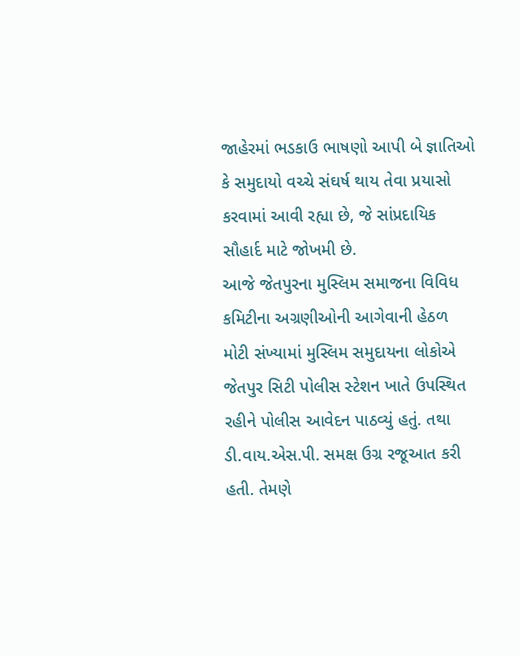જાહેરમાં ભડકાઉ ભાષણો આપી બે જ્ઞાતિઓ કે સમુદાયો વચ્ચે સંઘર્ષ થાય તેવા પ્રયાસો કરવામાં આવી રહ્યા છે, જે સાંપ્રદાયિક સૌહાર્દ માટે જોખમી છે.
આજે જેતપુરના મુસ્લિમ સમાજના વિવિધ કમિટીના અગ્રણીઓની આગેવાની હેઠળ મોટી સંખ્યામાં મુસ્લિમ સમુદાયના લોકોએ જેતપુર સિટી પોલીસ સ્ટેશન ખાતે ઉપસ્થિત રહીને પોલીસ આવેદન પાઠવ્યું હતું. તથા ડી.વાય.એસ.પી. સમક્ષ ઉગ્ર રજૂઆત કરી હતી. તેમણે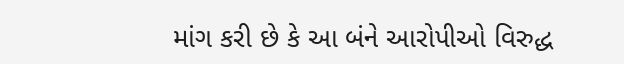માંગ કરી છે કે આ બંને આરોપીઓ વિરુદ્ધ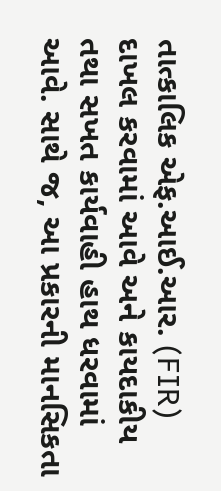તાત્કાલિક એફ.આઈ.આર. (FIR) દાખલ કરવામાં આવે અને કાયદાકીય તથા સખત કાર્યવાહી હાથ ધરવામાં આવે. સાથે જ, આ પ્રકારની માનસિકતા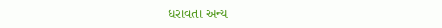ધરાવતા અન્ય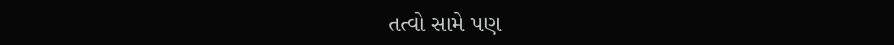તત્વો સામે પણ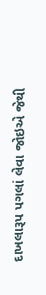દાખલારૂપ પગલાં લેવા જોઇએ જેથી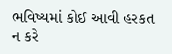ભવિષ્યમાં કોઈ આવી હરકત ન કરે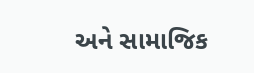અને સામાજિક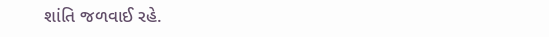શાંતિ જળવાઈ રહે.